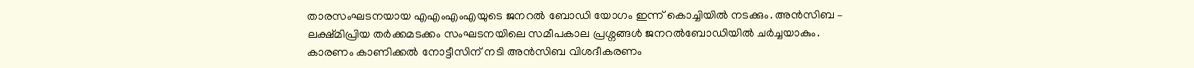താരസംഘടനയായ എഎംഎംഎയുടെ ജനറൽ ബോഡി യോഗം ഇന്ന് കൊച്ചിയിൽ നടക്കും. അൻസിബ – ലക്ഷ്മിപ്രിയ തർക്കമടക്കം സംഘടനയിലെ സമീപകാല പ്രശ്നങ്ങൾ ജനറൽബോഡിയിൽ ചർച്ചയാകും. കാരണം കാണിക്കൽ നോട്ടീസിന് നടി അൻസിബ വിശദീകരണം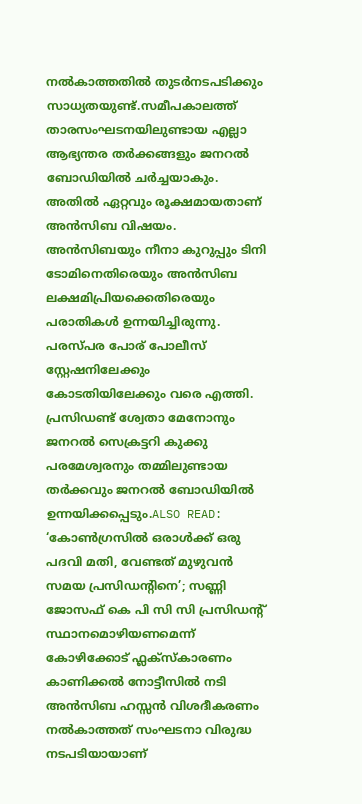നൽകാത്തതിൽ തുടർനടപടിക്കും സാധ്യതയുണ്ട്.സമീപകാലത്ത് താരസംഘടനയിലുണ്ടായ എല്ലാ ആഭ്യന്തര തർക്കങ്ങളും ജനറൽ ബോഡിയിൽ ചർച്ചയാകും. അതിൽ ഏറ്റവും രൂക്ഷമായതാണ് അൻസിബ വിഷയം. അൻസിബയും നീനാ കുറുപ്പും ടിനി ടോമിനെതിരെയും അൻസിബ ലക്ഷമിപ്രിയക്കെതിരെയും പരാതികൾ ഉന്നയിച്ചിരുന്നു. പരസ്പര പോര് പോലീസ് സ്റ്റേഷനിലേക്കും കോടതിയിലേക്കും വരെ എത്തി. പ്രസിഡണ്ട് ശ്വേതാ മേനോനും ജനറൽ സെക്രട്ടറി കുക്കു പരമേശ്വരനും തമ്മിലുണ്ടായ തർക്കവും ജനറൽ ബോഡിയിൽ ഉന്നയിക്കപ്പെടും.ALSO READ: ‘കോൺഗ്രസിൽ ഒരാൾക്ക് ഒരു പദവി മതി, വേണ്ടത് മുഴുവൻ സമയ പ്രസിഡൻ്റിനെ’; സണ്ണി ജോസഫ് കെ പി സി സി പ്രസിഡൻ്റ് സ്ഥാനമൊഴിയണമെന്ന് കോഴിക്കോട് ഫ്ലക്സ്കാരണം കാണിക്കൽ നോട്ടീസിൽ നടി അൻസിബ ഹസ്സൻ വിശദീകരണം നൽകാത്തത് സംഘടനാ വിരുദ്ധ നടപടിയായാണ്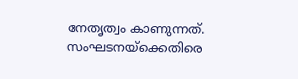നേതൃത്വം കാണുന്നത്. സംഘടനയ്ക്കെതിരെ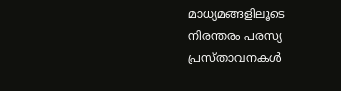മാധ്യമങ്ങളിലൂടെ നിരന്തരം പരസ്യ പ്രസ്താവനകൾ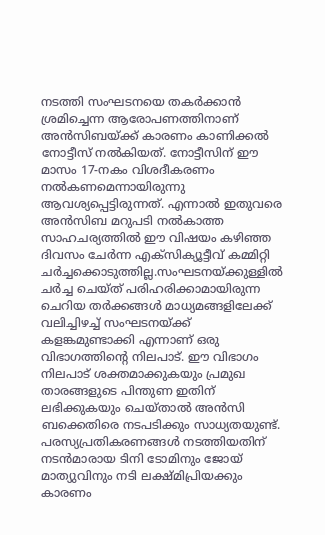നടത്തി സംഘടനയെ തകർക്കാൻ ശ്രമിച്ചെന്ന ആരോപണത്തിനാണ് അൻസിബയ്ക്ക് കാരണം കാണിക്കൽ നോട്ടീസ് നൽകിയത്. നോട്ടീസിന് ഈ മാസം 17-നകം വിശദീകരണം നൽകണമെന്നായിരുന്നു ആവശ്യപ്പെട്ടിരുന്നത്. എന്നാൽ ഇതുവരെ അൻസിബ മറുപടി നൽകാത്ത സാഹചര്യത്തിൽ ഈ വിഷയം കഴിഞ്ഞ ദിവസം ചേർന്ന എക്സിക്യൂട്ടീവ് കമ്മിറ്റി ചർച്ചക്കൊടുത്തില്ല.സംഘടനയ്ക്കുള്ളിൽ ചർച്ച ചെയ്ത് പരിഹരിക്കാമായിരുന്ന ചെറിയ തർക്കങ്ങൾ മാധ്യമങ്ങളിലേക്ക് വലിച്ചിഴച്ച് സംഘടനയ്ക്ക് കളങ്കമുണ്ടാക്കി എന്നാണ് ഒരു വിഭാഗത്തിൻ്റെ നിലപാട്. ഈ വിഭാഗം നിലപാട് ശക്തമാക്കുകയും പ്രമുഖ താരങ്ങളുടെ പിന്തുണ ഇതിന് ലഭിക്കുകയും ചെയ്താൽ അൻസി ബക്കെതിരെ നടപടിക്കും സാധ്യതയുണ്ട്. പരസ്യപ്രതികരണങ്ങൾ നടത്തിയതിന് നടൻമാരായ ടിനി ടോമിനും ജോയ് മാത്യുവിനും നടി ലക്ഷ്മിപ്രിയക്കും കാരണം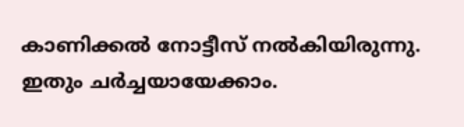കാണിക്കൽ നോട്ടീസ് നൽകിയിരുന്നു. ഇതും ചർച്ചയായേക്കാം.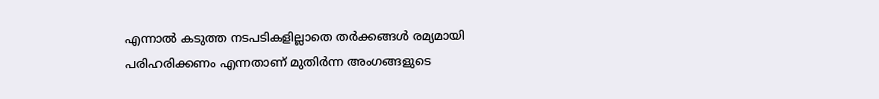എന്നാൽ കടുത്ത നടപടികളില്ലാതെ തർക്കങ്ങൾ രമ്യമായി പരിഹരിക്കണം എന്നതാണ് മുതിർന്ന അംഗങ്ങളുടെ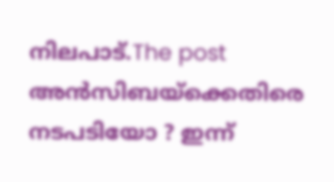നിലപാട്.The post അൻസിബയ്ക്കെതിരെ നടപടിയോ ? ഇന്ന്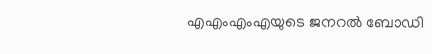എഎംഎംഎയുടെ ജനറൽ ബോഡി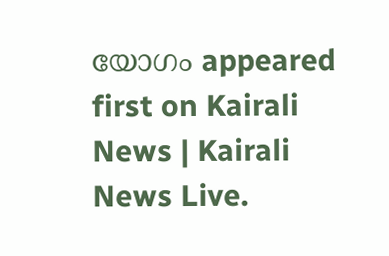യോഗം appeared first on Kairali News | Kairali News Live.